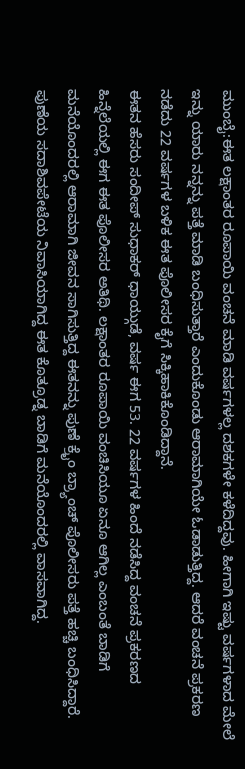ಮುಂಬೈ:ಈತ ಲಕ್ಷಾಂತರ ರೂಪಾಯಿ ವಂಚನೆ ಮಾಡಿ ವರ್ಷಗಳಲ್ಲ ದಶಕಗಳೇ ಕಳೆದಿದ್ದವು. ಹೀಗಾಗಿ ಇಷ್ಟು ವರ್ಷಗಳಾದ ಮೇಲೆ ಇನ್ನು ಯಾರು ನನ್ನನ್ನು ಪತ್ತೆ ಮಾಡಿ ಬಂಧಿಸುತ್ತಾರೆ ಎಂದುಕೊಂಡು ಆರಾಮಾಗಿಯೇ ಓಡಾಡುತ್ತಿದ್ದ. ಆದರೆ ವಂಚನೆ ಪ್ರಕರಣ ನಡೆದು 22 ವರ್ಷಗಳ ಬಳಿಕ ಈತ ಪೊಲೀಸರ ಕೈಗೆ ಸಿಕ್ಕಿಹಾಕಿಕೊಂಡಿದ್ದಾನೆ.
ಈತನ ಹೆಸರು ಸಂದೀಪ್ ಸುಧಾಕರ್ ಧಾಯ್ಗುಡೆ, ವರ್ಷ ಈಗ 53. 22 ವರ್ಷಗಳ ಹಿಂದೆ ನಡೆಸಿದ್ದ ವಂಚನೆ ಪ್ರಕರಣದ ಹಿನ್ನೆಲೆಯಲ್ಲಿ ಈಗ ಈತ ಪೊಲೀಸರ ಅತಿಥಿ. ಲಕ್ಷಾಂತರ ರೂಪಾಯಿ ವಂಚಿಸಿಯೂ ಏನೂ ಆಗಿಲ್ಲ ಎಂಬಂತೆ ಬಾಡಿಗೆ ಮನೆಯೊಂದರಲ್ಲಿ ಆರಾಮಾಗಿ ಜೀವನ ಸಾಗಿಸುತ್ತಿದ್ದ ಈತನನ್ನು ಪುಣೆ ಕ್ರೈಂ ಬ್ರ್ಯಾಂಚ್ ಪೊಲೀಸರು ಪತ್ತೆ ಹಚ್ಚಿ ಬಂಧಿಸಿದ್ದಾರೆ. ಪುಣೆಯ ಸದಾಶಿವಪೇಟೆಯ ನಿವಾಸಿಯಾಗಿದ್ದ ಈತ ಕೊತ್ರೂಡ್ನ ಬಾಡಿಗೆ ಮನೆಯೊಂದರಲ್ಲಿ ವಾಸವಾಗಿದ್ದ.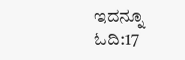ಇದನ್ನೂ ಓದಿ:17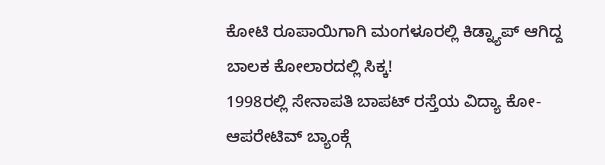ಕೋಟಿ ರೂಪಾಯಿಗಾಗಿ ಮಂಗಳೂರಲ್ಲಿ ಕಿಡ್ನ್ಯಾಪ್ ಆಗಿದ್ದ ಬಾಲಕ ಕೋಲಾರದಲ್ಲಿ ಸಿಕ್ಕ!
1998ರಲ್ಲಿ ಸೇನಾಪತಿ ಬಾಪಟ್ ರಸ್ತೆಯ ವಿದ್ಯಾ ಕೋ-ಆಪರೇಟಿವ್ ಬ್ಯಾಂಕ್ಗೆ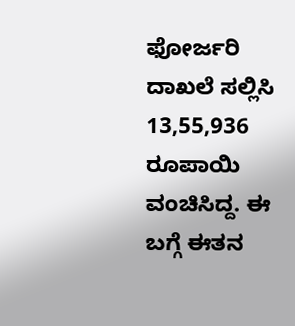ಫೋರ್ಜರಿ ದಾಖಲೆ ಸಲ್ಲಿಸಿ 13,55,936 ರೂಪಾಯಿ ವಂಚಿಸಿದ್ದ. ಈ ಬಗ್ಗೆ ಈತನ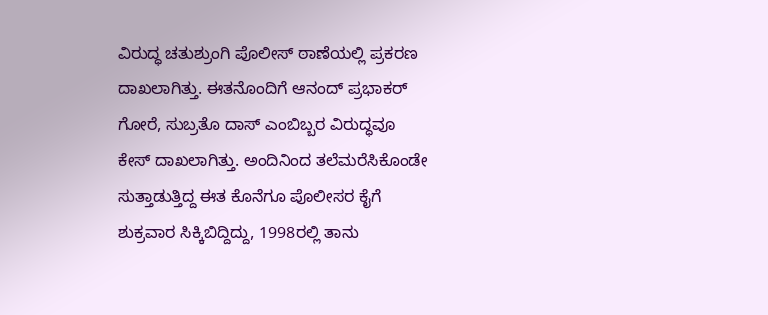ವಿರುದ್ಧ ಚತುಶ್ರುಂಗಿ ಪೊಲೀಸ್ ಠಾಣೆಯಲ್ಲಿ ಪ್ರಕರಣ ದಾಖಲಾಗಿತ್ತು. ಈತನೊಂದಿಗೆ ಆನಂದ್ ಪ್ರಭಾಕರ್ ಗೋರೆ, ಸುಬ್ರತೊ ದಾಸ್ ಎಂಬಿಬ್ಬರ ವಿರುದ್ಧವೂ ಕೇಸ್ ದಾಖಲಾಗಿತ್ತು. ಅಂದಿನಿಂದ ತಲೆಮರೆಸಿಕೊಂಡೇ ಸುತ್ತಾಡುತ್ತಿದ್ದ ಈತ ಕೊನೆಗೂ ಪೊಲೀಸರ ಕೈಗೆ ಶುಕ್ರವಾರ ಸಿಕ್ಕಿಬಿದ್ದಿದ್ದು, 1998ರಲ್ಲಿ ತಾನು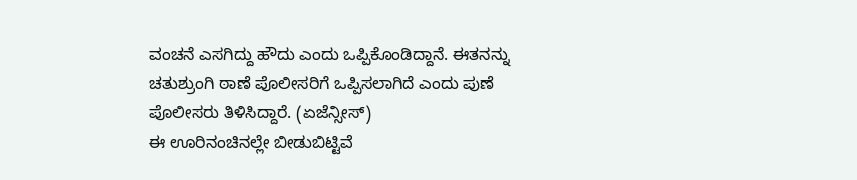ವಂಚನೆ ಎಸಗಿದ್ದು ಹೌದು ಎಂದು ಒಪ್ಪಿಕೊಂಡಿದ್ದಾನೆ. ಈತನನ್ನು ಚತುಶ್ರುಂಗಿ ಠಾಣೆ ಪೊಲೀಸರಿಗೆ ಒಪ್ಪಿಸಲಾಗಿದೆ ಎಂದು ಪುಣೆ ಪೊಲೀಸರು ತಿಳಿಸಿದ್ದಾರೆ. (ಏಜೆನ್ಸೀಸ್)
ಈ ಊರಿನಂಚಿನಲ್ಲೇ ಬೀಡುಬಿಟ್ಟಿವೆ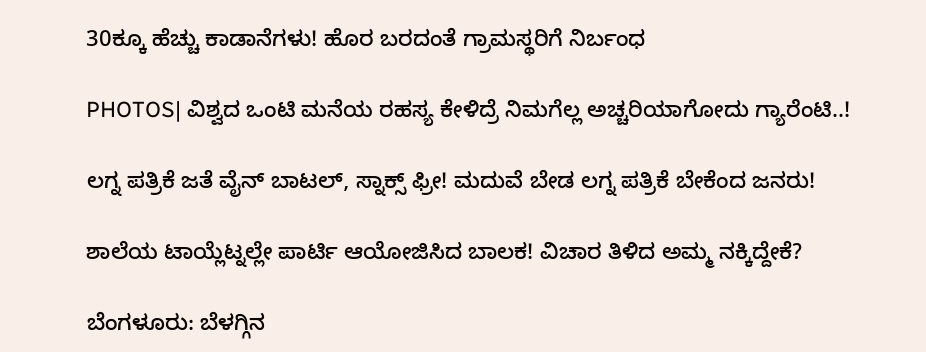30ಕ್ಕೂ ಹೆಚ್ಚು ಕಾಡಾನೆಗಳು! ಹೊರ ಬರದಂತೆ ಗ್ರಾಮಸ್ಥರಿಗೆ ನಿರ್ಬಂಧ

PHOTOS| ವಿಶ್ವದ ಒಂಟಿ ಮನೆಯ ರಹಸ್ಯ ಕೇಳಿದ್ರೆ ನಿಮಗೆಲ್ಲ ಅಚ್ಚರಿಯಾಗೋದು ಗ್ಯಾರೆಂಟಿ..!

ಲಗ್ನ ಪತ್ರಿಕೆ ಜತೆ ವೈನ್ ಬಾಟಲ್, ಸ್ನಾಕ್ಸ್ ಫ್ರೀ! ಮದುವೆ ಬೇಡ ಲಗ್ನ ಪತ್ರಿಕೆ ಬೇಕೆಂದ ಜನರು!

ಶಾಲೆಯ ಟಾಯ್ಲೆಟ್ನಲ್ಲೇ ಪಾರ್ಟಿ ಆಯೋಜಿಸಿದ ಬಾಲಕ! ವಿಚಾರ ತಿಳಿದ ಅಮ್ಮ ನಕ್ಕಿದ್ದೇಕೆ?

ಬೆಂಗಳೂರು: ಬೆಳಗ್ಗಿನ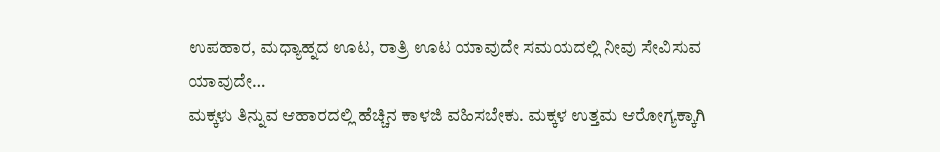ಉಪಹಾರ, ಮಧ್ಯಾಹ್ನದ ಊಟ, ರಾತ್ರಿ ಊಟ ಯಾವುದೇ ಸಮಯದಲ್ಲಿ ನೀವು ಸೇವಿಸುವ ಯಾವುದೇ…
ಮಕ್ಕಳು ತಿನ್ನುವ ಆಹಾರದಲ್ಲಿ ಹೆಚ್ಚಿನ ಕಾಳಜಿ ವಹಿಸಬೇಕು. ಮಕ್ಕಳ ಉತ್ತಮ ಆರೋಗ್ಯಕ್ಕಾಗಿ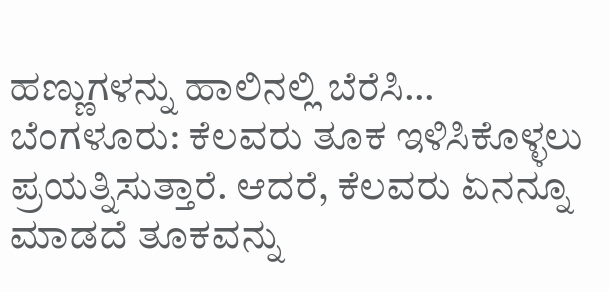ಹಣ್ಣುಗಳನ್ನು ಹಾಲಿನಲ್ಲಿ ಬೆರೆಸಿ…
ಬೆಂಗಳೂರು: ಕೆಲವರು ತೂಕ ಇಳಿಸಿಕೊಳ್ಳಲು ಪ್ರಯತ್ನಿಸುತ್ತಾರೆ. ಆದರೆ, ಕೆಲವರು ಏನನ್ನೂ ಮಾಡದೆ ತೂಕವನ್ನು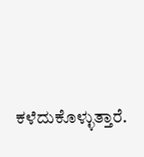ಕಳೆದುಕೊಳ್ಳುತ್ತಾರೆ.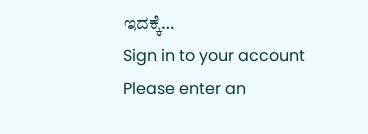ಇದಕ್ಕೆ…
Sign in to your account
Please enter an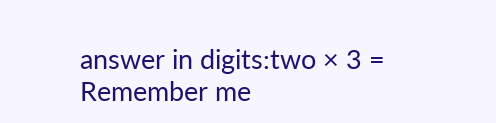answer in digits:two × 3 =
Remember me